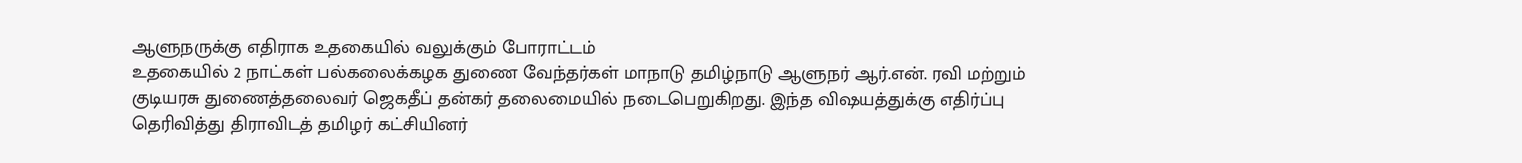ஆளுநருக்கு எதிராக உதகையில் வலுக்கும் போராட்டம்
உதகையில் 2 நாட்கள் பல்கலைக்கழக துணை வேந்தர்கள் மாநாடு தமிழ்நாடு ஆளுநர் ஆர்.என். ரவி மற்றும் குடியரசு துணைத்தலைவர் ஜெகதீப் தன்கர் தலைமையில் நடைபெறுகிறது. இந்த விஷயத்துக்கு எதிர்ப்பு தெரிவித்து திராவிடத் தமிழர் கட்சியினர்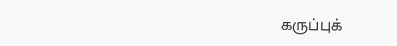கருப்புக்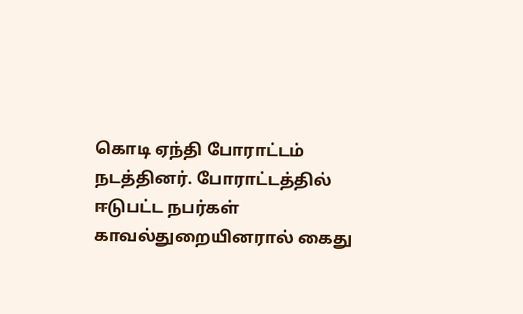கொடி ஏந்தி போராட்டம் நடத்தினர். போராட்டத்தில் ஈடுபட்ட நபர்கள் காவல்துறையினரால் கைது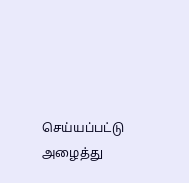செய்யப்பட்டு அழைத்து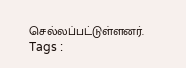செல்லப்பட்டுள்ளனர்.
Tags :